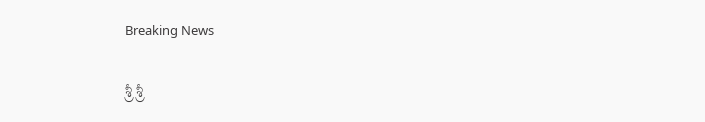Breaking News

శ్రీ శ్రీ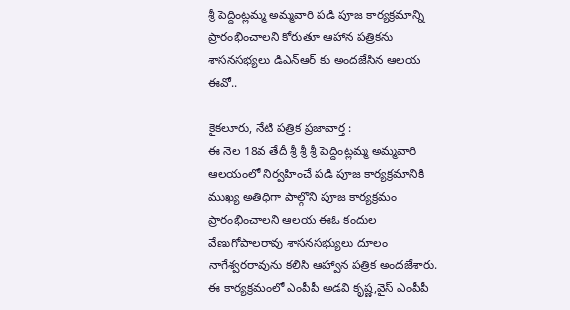శ్రీ పెద్దింట్లమ్మ అమ్మవారి పడి పూజ కార్యక్రమాన్ని ప్రారంభించాలని కోరుతూ ఆహాన పత్రికను శాసనసభ్యలు డిఎన్ఆర్ కు అందజేసిన ఆలయ ఈవో..

కైకలూరు, నేటి పత్రిక ప్రజావార్త :
ఈ నెల 18వ తేదీ శ్రీ శ్రీ శ్రీ పెద్దింట్లమ్మ అమ్మవారి ఆలయంలో నిర్వహించే పడి పూజ కార్యక్రమానికి ముఖ్య అతిధిగా పాల్గొని పూజ కార్యక్రమం ప్రారంభించాలని ఆలయ ఈఓ కందుల వేణుగోపాలరావు శాసనసభ్యులు దూలం నాగేశ్వరరావును కలిసి ఆహ్వాన పత్రిక అందజేశారు. ఈ కార్యక్రమంలో ఎంపీపీ అడవి కృష్ణ,వైస్ ఎంపీపీ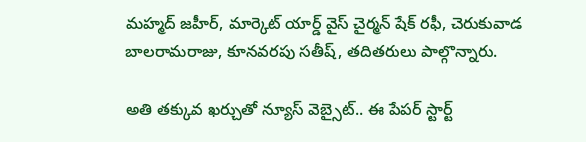మహ్మద్ జహీర్, మార్కెట్ యార్డ్ వైస్ చైర్మన్ షేక్ రఫీ, చెరుకువాడ బాలరామరాజు, కూనవరపు సతీష్, తదితరులు పాల్గొన్నారు.

అతి తక్కువ ఖర్చుతో న్యూస్ వెబ్సైట్.. ఈ పేపర్ స్టార్ట్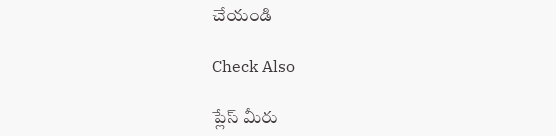చేయండి

Check Also

ప్లేస్ మీరు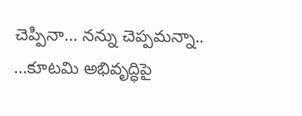చెప్పినా… నన్ను చెప్పమన్నా.. …కూటమి అభివృద్ధిపై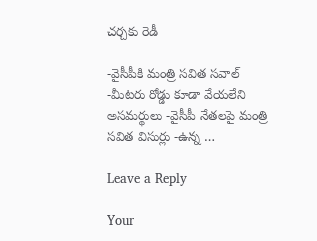చర్చకు రెడీ

-వైసీపీకి మంత్రి సవిత సవాల్ -మీటరు రోడ్డు కూడా వేయలేని అసమర్థులు -వైసీపీ నేతలపై మంత్రి సవిత విసుర్లు -ఉన్న …

Leave a Reply

Your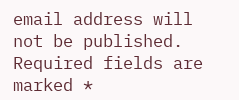email address will not be published. Required fields are marked *